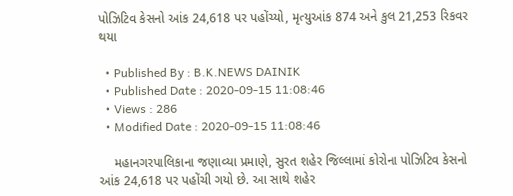પોઝિટિવ કેસનો આંક 24,618 પર પહોંચ્યો, મૃત્યુઆંક 874 અને કુલ 21,253 રિકવર થયા

  • Published By : B.K.NEWS DAINIK
  • Published Date : 2020-09-15 11:08:46
  • Views : 286
  • Modified Date : 2020-09-15 11:08:46

    મહાનગરપાલિકાના જણાવ્યા પ્રમાણે, સુરત શહેર જિલ્લામાં કોરોના પોઝિટિવ કેસનો આંક 24,618 પર પહોંચી ગયો છે. આ સાથે શહેર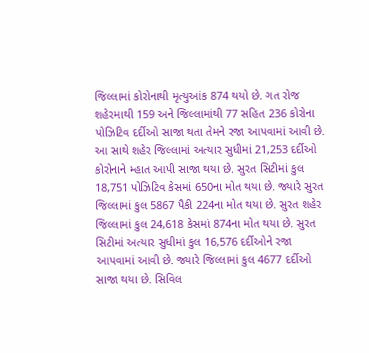જિલ્લામાં કોરોનાથી મૃત્યુઆંક 874 થયો છે. ગત રોજ શહેરમાથી 159 અને જિલ્લામાંથી 77 સહિત 236 કોરોના પોઝિટિવ દર્દીઓ સાજા થતા તેમને રજા આપવામાં આવી છે. આ સાથે શહેર જિલ્લામાં અત્યાર સુધીમાં 21,253 દર્દીઓ કોરોનાને મ્હાત આપી સાજા થયા છે. સુરત સિટીમાં કુલ 18,751 પોઝિટિવ કેસમાં 650ના મોત થયા છે. જ્યારે સુરત જિલ્લામાં કુલ 5867 પૈકી 224ના મોત થયા છે. સુરત શહેર જિલ્લામાં કુલ 24,618 કેસમાં 874ના મોત થયા છે. સુરત સિટીમાં અત્યાર સુધીમાં કુલ 16,576 દર્દીઓને રજા આપવામાં આવી છે. જ્યારે જિલ્લામાં કુલ 4677 દર્દીઓ સાજા થયા છે. સિવિલ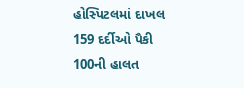હોસ્પિટલમાં દાખલ 159 દર્દીઓ પૈકી 100ની હાલત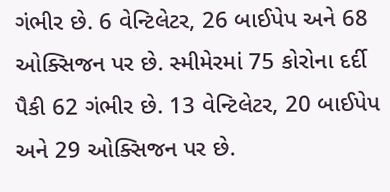ગંભીર છે. 6 વેન્ટિલેટર, 26 બાઈપેપ અને 68 ઓક્સિજન પર છે. સ્મીમેરમાં 75 કોરોના દર્દી પૈકી 62 ગંભીર છે. 13 વેન્ટિલેટર, 20 બાઈપેપ અને 29 ઓક્સિજન પર છે.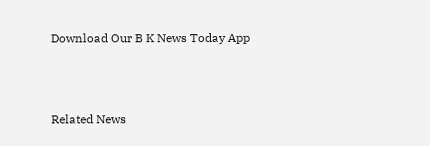Download Our B K News Today App



Related News